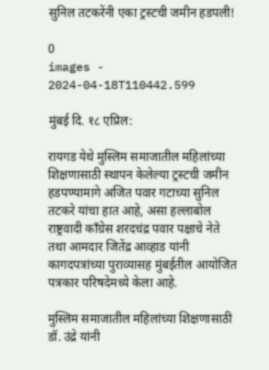सुनिल तटकरेंनी एका ट्रस्टची जमीन हडपली!

0
images - 2024-04-18T110442.599

मुंबई दि. १८ एप्रिल:

रायगड येथे मुस्लिम समाजातील महिलांच्या शिक्षणासाठी स्थापन केलेल्या ट्रस्टची जमीन हडपण्यामागे अजित पवार गटाच्या सुनिल तटकरे यांचा हात आहे, असा हल्लाबोल राष्ट्रवादी काँग्रेस शरदचंद्र पवार पक्षाचे नेते तथा आमदार जितेंद्र आव्हाड यांनी कागदपत्रांच्या पुराव्यासह मुंबईतील आयोजित पत्रकार परिषदेमध्ये केला आहे.

मुस्लिम समाजातील महिलांच्या शिक्षणासाठी डॉ. उंद्रे यांनी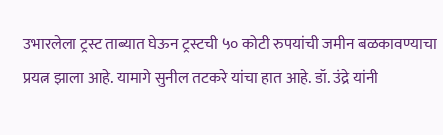उभारलेला ट्रस्ट ताब्यात घेऊन ट्रस्टची ५० कोटी रुपयांची जमीन बळकावण्याचा प्रयत्न झाला आहे. यामागे सुनील तटकरे यांचा हात आहे. डॉ. उंद्रे यांनी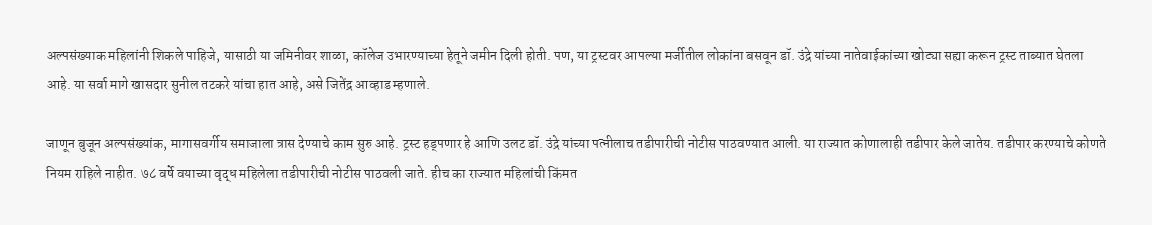अल्पसंख्याक महिलांनी शिकले पाहिजे, यासाठी या जमिनीवर शाळा, कॉलेज उभारण्याच्या हेतूने जमीन दिली होती. पण, या ट्रस्टवर आपल्या मर्जीतील लोकांना बसवून डॉ. उंद्रे यांच्या नातेवाईकांच्या खोट्या सह्या करून ट्रस्ट ताब्यात घेतला आहे. या सर्वा मागे खासदार सुनील तटकरे यांचा हात आहे, असे जितेंद्र आव्हाड म्हणाले.

जाणून बुजून अल्पसंख्यांक, मागासवर्गीय समाजाला त्रास देण्याचे काम सुरु आहे. ट्रस्ट हड्पणार हे आणि उलट डॉ. उंद्रे यांच्या पत्नीलाच तडीपारीची नोटीस पाठवण्यात आली. या राज्यात कोणालाही तडीपार केले जातेय. तडीपार करण्याचे कोणते नियम राहिले नाहीत. ७८ वर्षे वयाच्या वृद्ध महिलेला तडीपारीची नोटीस पाठवली जाते. हीच का राज्यात महिलांची किंमत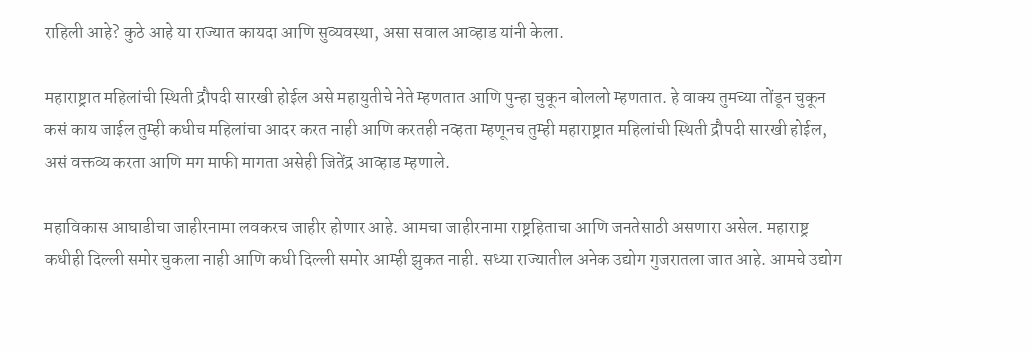राहिली आहे? कुठे आहे या राज्यात कायदा आणि सुव्यवस्था, असा सवाल आव्हाड यांनी केला.

महाराष्ट्रात महिलांची स्थिती द्रौपदी सारखी होईल असे महायुतीचे नेते म्हणतात आणि पुन्हा चुकून बोललो म्हणतात. हे वाक्य तुमच्या तोंडून चुकून कसं काय जाईल तुम्ही कधीच महिलांचा आदर करत नाही आणि करतही नव्हता म्हणूनच तुम्ही महाराष्ट्रात महिलांची स्थिती द्रौपदी सारखी होईल, असं वक्तव्य करता आणि मग माफी मागता असेही जितेंद्र आव्हाड म्हणाले.

महाविकास आघाडीचा जाहीरनामा लवकरच जाहीर होणार आहे. आमचा जाहीरनामा राष्ट्रहिताचा आणि जनतेसाठी असणारा असेल. महाराष्ट्र कधीही दिल्ली समोर चुकला नाही आणि कधी दिल्ली समोर आम्ही झुकत नाही. सध्या राज्यातील अनेक उद्योग गुजरातला जात आहे. आमचे उद्योग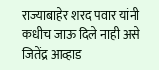राज्याबाहेर शरद पवार यांनी कधीच जाऊ दिले नाही असे जितेंद्र आव्हाड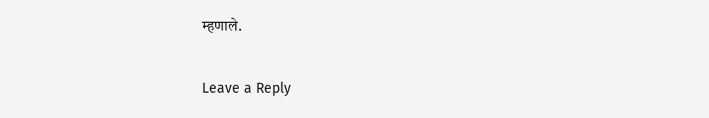म्हणाले.

Leave a Reply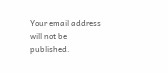Your email address will not be published.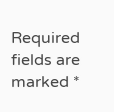Required fields are marked *